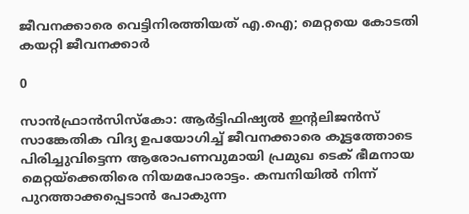ജീവനക്കാരെ വെട്ടിനിരത്തിയത് എ.ഐ; മെറ്റയെ കോടതി കയറ്റി ജീവനക്കാര്‍

0

സാന്‍ഫ്രാന്‍സിസ്‌കോ: ആര്‍ട്ടിഫിഷ്യല്‍ ഇന്റലിജന്‍സ് സാങ്കേതിക വിദ്യ ഉപയോഗിച്ച് ജീവനക്കാരെ കൂട്ടത്തോടെ പിരിച്ചുവിട്ടെന്ന ആരോപണവുമായി പ്രമുഖ ടെക് ഭീമനായ മെറ്റയ്ക്കെതിരെ നിയമപോരാട്ടം. കമ്പനിയില്‍ നിന്ന് പുറത്താക്കപ്പെടാന്‍ പോകുന്ന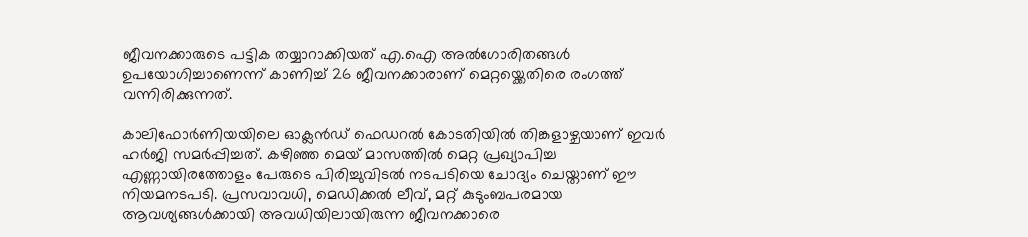ജീവനക്കാരുടെ പട്ടിക തയ്യാറാക്കിയത് എ.ഐ അല്‍ഗോരിതങ്ങള്‍ ഉപയോഗിച്ചാണെന്ന് കാണിച്ച് 26 ജീവനക്കാരാണ് മെറ്റയ്ക്കെതിരെ രംഗത്ത് വന്നിരിക്കുന്നത്.

കാലിഫോര്‍ണിയയിലെ ഓക്ലന്‍ഡ് ഫെഡറല്‍ കോടതിയില്‍ തിങ്കളാഴ്ചയാണ് ഇവര്‍ ഹര്‍ജി സമര്‍പ്പിച്ചത്. കഴിഞ്ഞ മെയ് മാസത്തില്‍ മെറ്റ പ്രഖ്യാപിച്ച എണ്ണായിരത്തോളം പേരുടെ പിരിച്ചുവിടല്‍ നടപടിയെ ചോദ്യം ചെയ്താണ് ഈ നിയമനടപടി. പ്രസവാവധി, മെഡിക്കല്‍ ലീവ്, മറ്റ് കുടുംബപരമായ ആവശ്യങ്ങള്‍ക്കായി അവധിയിലായിരുന്ന ജീവനക്കാരെ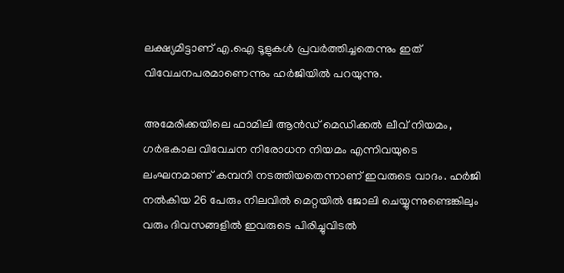ലക്ഷ്യമിട്ടാണ് എ.ഐ ടൂളുകള്‍ പ്രവര്‍ത്തിച്ചതെന്നും ഇത് വിവേചനപരമാണെന്നും ഹര്‍ജിയില്‍ പറയുന്നു.

അമേരിക്കയിലെ ഫാമിലി ആന്‍ഡ് മെഡിക്കല്‍ ലീവ് നിയമം, ഗര്‍ഭകാല വിവേചന നിരോധന നിയമം എന്നിവയുടെ ലംഘനമാണ് കമ്പനി നടത്തിയതെന്നാണ് ഇവരുടെ വാദം. ഹര്‍ജി നല്‍കിയ 26 പേരും നിലവില്‍ മെറ്റയില്‍ ജോലി ചെയ്യുന്നുണ്ടെങ്കിലും വരും ദിവസങ്ങളില്‍ ഇവരുടെ പിരിച്ചുവിടല്‍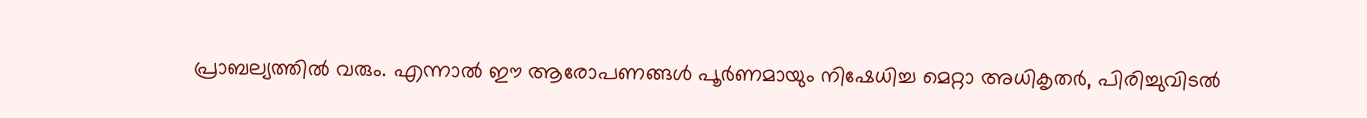പ്രാബല്യത്തില്‍ വരും. എന്നാല്‍ ഈ ആരോപണങ്ങള്‍ പൂര്‍ണമായും നിഷേധിച്ച മെറ്റാ അധികൃതര്‍, പിരിച്ചുവിടല്‍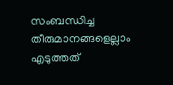സംബന്ധിച്ച തീരുമാനങ്ങളെല്ലാം എടുത്തത്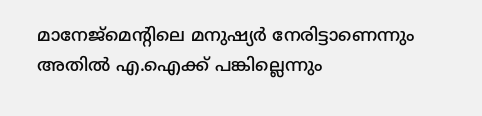മാനേജ്മെന്റിലെ മനുഷ്യര്‍ നേരിട്ടാണെന്നും അതില്‍ എ.ഐക്ക് പങ്കില്ലെന്നും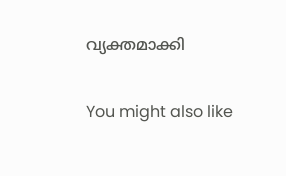വ്യക്തമാക്കി

You might also like